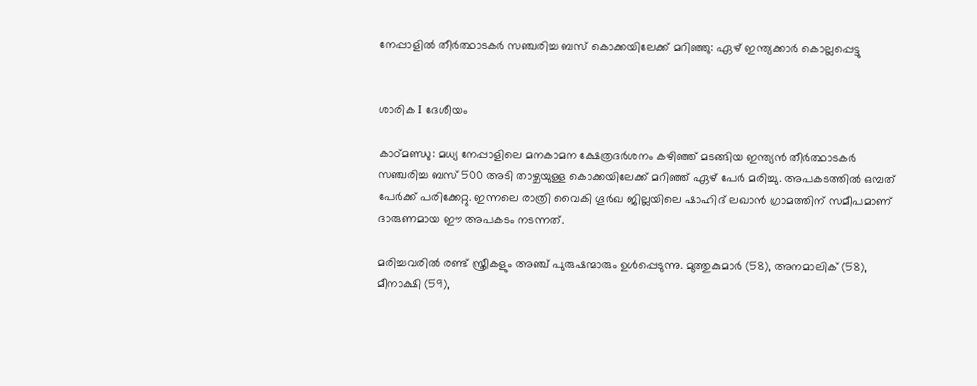നേപ്പാളിൽ തീർത്ഥാടകർ സഞ്ചരിച്ച ബസ് കൊക്കയിലേക്ക് മറിഞ്ഞു: ഏഴ് ഇന്ത്യക്കാർ കൊല്ലപ്പെട്ടു


ശാരിക I ദേശീയം

കാഠ്മണ്ഡു: മധ്യ നേപ്പാളിലെ മനകാമന ക്ഷേത്രദർശനം കഴിഞ്ഞ് മടങ്ങിയ ഇന്ത്യൻ തീർത്ഥാടകർ സഞ്ചരിച്ച ബസ് 500 അടി താഴ്ചയുള്ള കൊക്കയിലേക്ക് മറിഞ്ഞ് ഏഴ് പേർ മരിച്ചു. അപകടത്തിൽ ഒമ്പത് പേർക്ക് പരിക്കേറ്റു. ഇന്നലെ രാത്രി വൈകി ഗൂർഖ ജില്ലയിലെ ഷാഹിദ് ലഖാൻ ഗ്രാമത്തിന് സമീപമാണ് ദാരുണമായ ഈ അപകടം നടന്നത്.

മരിച്ചവരിൽ രണ്ട് സ്ത്രീകളും അഞ്ച് പുരുഷന്മാരും ഉൾപ്പെടുന്നു. മുത്തുകുമാർ (58), അനമാലിക് (58), മീനാക്ഷി (59),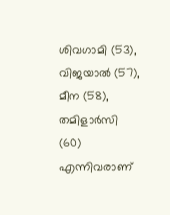ശിവഗാമി (53), വിജയാൽ (57), മീന (58), തമിളാർസി (60) എന്നിവരാണ്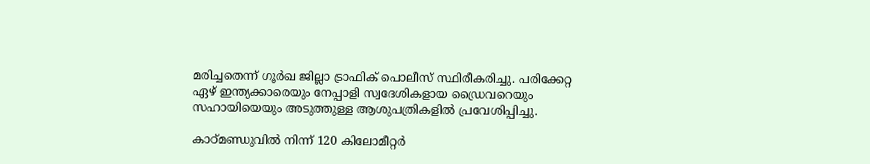മരിച്ചതെന്ന് ഗൂർഖ ജില്ലാ ട്രാഫിക് പൊലീസ് സ്ഥിരീകരിച്ചു. പരിക്കേറ്റ ഏഴ് ഇന്ത്യക്കാരെയും നേപ്പാളി സ്വദേശികളായ ഡ്രൈവറെയും സഹായിയെയും അടുത്തുള്ള ആശുപത്രികളിൽ പ്രവേശിപ്പിച്ചു.

കാഠ്മണ്ഡുവിൽ നിന്ന് 120 കിലോമീറ്റർ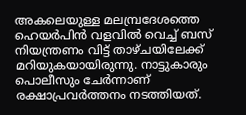അകലെയുള്ള മലമ്പ്രദേശത്തെ ഹെയർപിൻ വളവിൽ വെച്ച് ബസ് നിയന്ത്രണം വിട്ട് താഴ്ചയിലേക്ക് മറിയുകയായിരുന്നു. നാട്ടുകാരും പൊലീസും ചേർന്നാണ് രക്ഷാപ്രവർത്തനം നടത്തിയത്.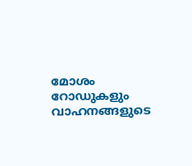മോശം റോഡുകളും വാഹനങ്ങളുടെ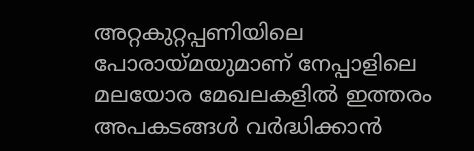അറ്റകുറ്റപ്പണിയിലെ പോരായ്മയുമാണ് നേപ്പാളിലെ മലയോര മേഖലകളിൽ ഇത്തരം അപകടങ്ങൾ വർദ്ധിക്കാൻ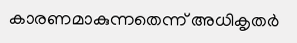കാരണമാകുന്നതെന്ന് അധികൃതർ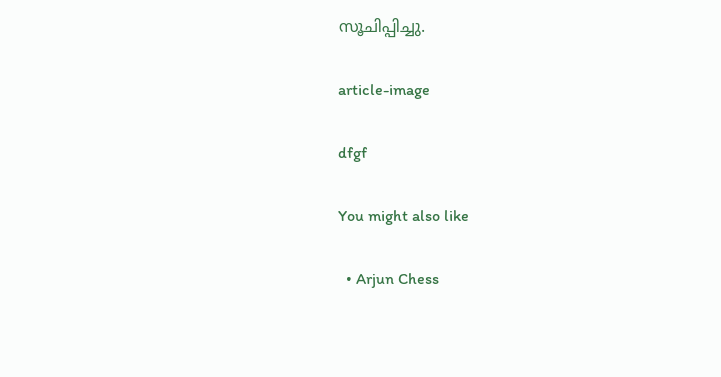സൂചിപ്പിച്ചു.

article-image

dfgf

You might also like

  • Arjun Chess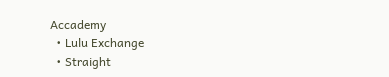Accademy
  • Lulu Exchange
  • Straight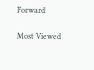Forward

Most Viewed